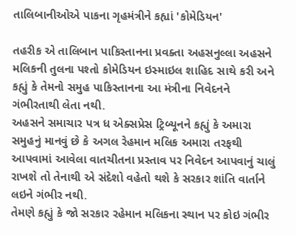તાલિબાનીઓએ પાકના ગૃહમંત્રીને કહ્યાં 'કોમેડિયન'

તહરીક એ તાલિબાન પાકિસ્તાનના પ્રવક્તા અહસનુલ્લા અહસને મલિકની તુલના પશ્તો કોમેડિયન ઇસ્માઇલ શાહિદ સાથે કરી અને કહ્યું કે તેમનો સમુહ પાકિસ્તાનના આ મંત્રીના નિવેદનને ગંભીરતાથી લેતા નથી.
અહસને સમાચાર પત્ર ધ એક્સપ્રેસ ટ્રિબ્યૂનને કહ્યું કે અમારા સમુહનું માનવું છે કે અગલ રેહમાન મલિક અમારા તરફથી આપવામાં આવેલા વાતચીતના પ્રસ્તાવ પર નિવેદન આપવાનું ચાલું રાખશે તો તેનાથી એ સંદેશો વહેતો થશે કે સરકાર શાંતિ વાર્તાને લઇને ગંભીર નથી.
તેમણે કહ્યું કે જો સરકાર રહેમાન મલિકના સ્થાન પર કોઇ ગંભીર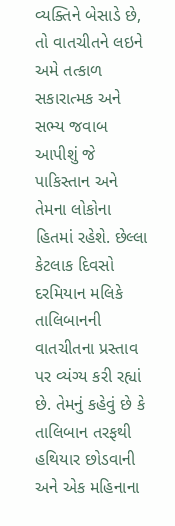વ્યક્તિને બેસાડે છે, તો વાતચીતને લઇને અમે તત્કાળ સકારાત્મક અને સભ્ય જવાબ આપીશું જે પાકિસ્તાન અને તેમના લોકોના હિતમાં રહેશે. છેલ્લા કેટલાક દિવસો દરમિયાન મલિકે તાલિબાનની વાતચીતના પ્રસ્તાવ પર વ્યંગ્ય કરી રહ્યાં છે. તેમનું કહેવું છે કે તાલિબાન તરફથી હથિયાર છોડવાની અને એક મહિનાના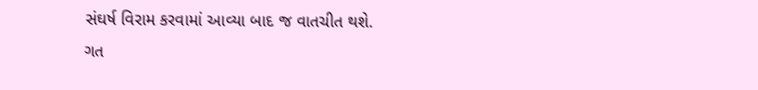સંઘર્ષ વિરામ કરવામાં આવ્યા બાદ જ વાતચીત થશે.
ગત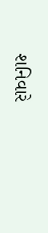શનિવારે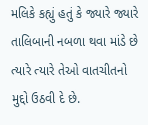મલિકે કહ્યું હતું કે જ્યારે જ્યારે તાલિબાની નબળા થવા માંડે છે ત્યારે ત્યારે તેઓ વાતચીતનો મુદ્દો ઉઠવી દે છે.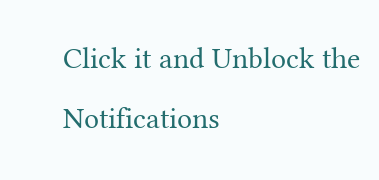Click it and Unblock the Notifications